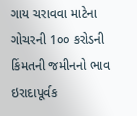ગાય ચરાવવા માટેના ગોચરની 1૦૦ કરોડની કિંમતની જમીનનો ભાવ ઇરાદાપૂર્વક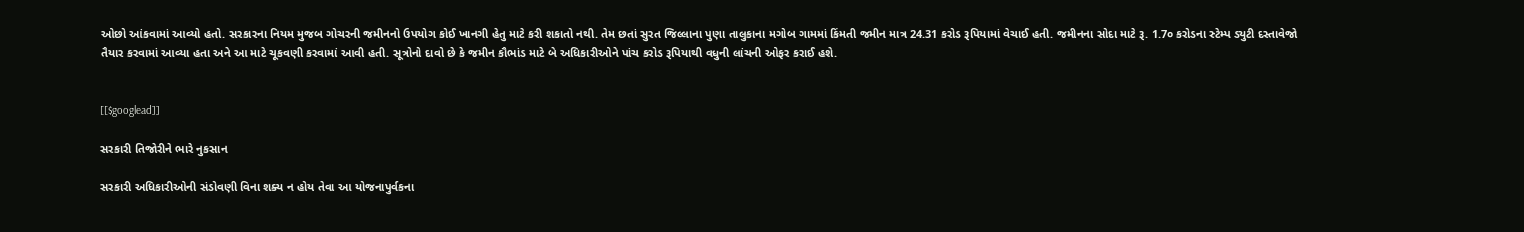ઓછો આંકવામાં આવ્યો હતો. સરકારના નિયમ મુજબ ગોચરની જમીનનો ઉપયોગ કોઈ ખાનગી હેતુ માટે કરી શકાતો નથી. તેમ છતાં સુરત જિલ્લાના પુણા તાલુકાના મગોબ ગામમાં કિંમતી જમીન માત્ર 24.31 કરોડ રૂપિયામાં વેચાઈ હતી. જમીનના સોદા માટે રૂ. 1.7૦ કરોડના સ્ટેમ્પ ડ્યુટી દસ્તાવેજો તૈયાર કરવામાં આવ્યા હતા અને આ માટે ચૂકવણી કરવામાં આવી હતી. સૂત્રોનો દાવો છે કે જમીન કૌભાંડ માટે બે અધિકારીઓને પાંચ કરોડ રૂપિયાથી વધુની લાંચની ઓફર કરાઈ હશે.


[[$googlead]]

સરકારી તિજોરીને ભારે નુકસાન

સરકારી અધિકારીઓની સંડોવણી વિના શક્ય ન હોય તેવા આ યોજનાપુર્વકના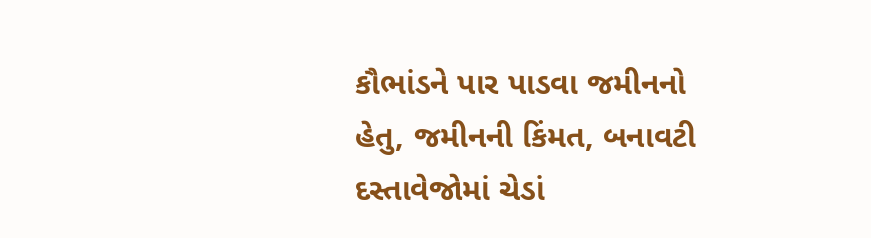કૌભાંડને પાર પાડવા જમીનનો હેતુ, જમીનની કિંમત, બનાવટી દસ્તાવેજોમાં ચેડાં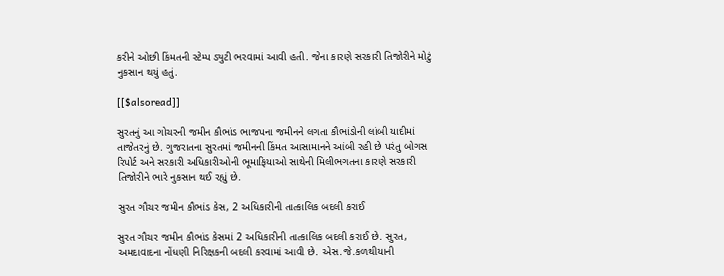કરીને ઓછી કિંમતની સ્ટેમ્પ ડ્યુટી ભરવામાં આવી હતી. જેના કારણે સરકારી તિજોરીને મોટું નુકસાન થયું હતું.

[[$alsoread]]

સુરતનું આ ગોચરની જમીન કૌભાંડ ભાજપના જમીનને લગતા કૌભાંડોની લાંબી યાદીમાં તાજેતરનું છે. ગુજરાતના સુરતમાં જમીનની કિંમત આસામાનને આંબી રહી છે પરંતુ બોગસ રિપોર્ટ અને સરકારી અધિકારીઓની ભૂમાફિયાઓ સાથેની મિલીભગતના કારણે સરકારી તિજોરીને ભારે નુકસાન થઈ રહ્યું છે.

સુરત ગૌચર જમીન કૌભાંડ કેસ, 2 અધિકારીની તાત્કાલિક બદલી કરાઈ

સુરત ગૌચર જમીન કૌભાંડ કેસમાં 2 અધિકારીની તાત્કાલિક બદલી કરાઈ છે. સુરત, અમદાવાદના નોંધણી નિરિક્ષકની બદલી કરવામાં આવી છે. એસ.જે.કળથીયાની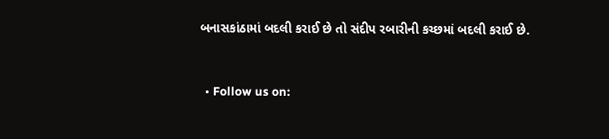બનાસકાંઠામાં બદલી કરાઈ છે તો સંદીપ રબારીની કચ્છમાં બદલી કરાઈ છે.


  • Follow us on: